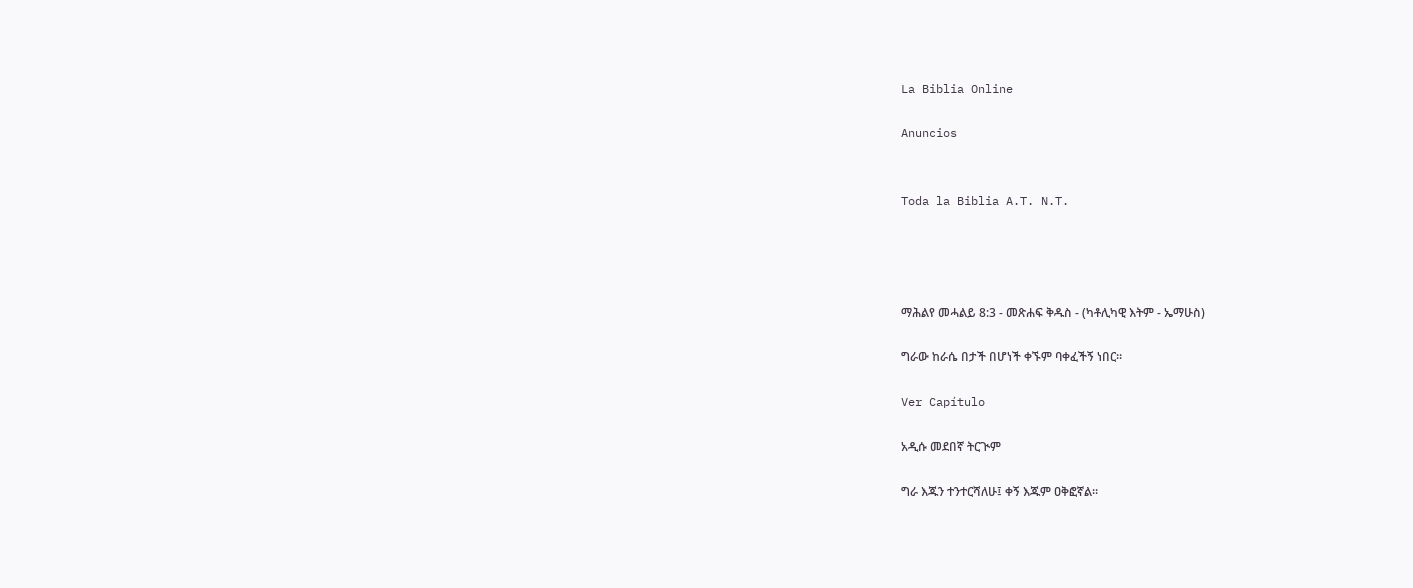La Biblia Online

Anuncios


Toda la Biblia A.T. N.T.




ማሕልየ መሓልይ 8:3 - መጽሐፍ ቅዱስ - (ካቶሊካዊ እትም - ኤማሁስ)

ግራው ከራሴ በታች በሆነች ቀኙም ባቀፈችኝ ነበር።

Ver Capítulo

አዲሱ መደበኛ ትርጒም

ግራ እጁን ተንተርሻለሁ፤ ቀኝ እጁም ዐቅፎኛል።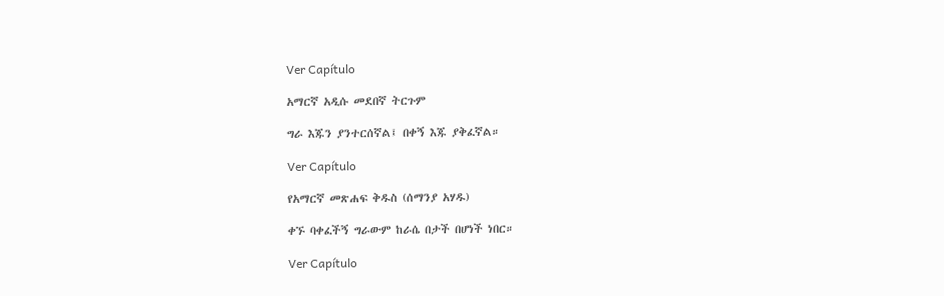Ver Capítulo

አማርኛ አዲሱ መደበኛ ትርጉም

ግራ እጁን ያንተርሰኛል፤ በቀኝ እጁ ያቅፈኛል።

Ver Capítulo

የአማርኛ መጽሐፍ ቅዱስ (ሰማንያ አሃዱ)

ቀኙ ባቀፈችኝ ግራውም ከራሴ በታች በሆነች ነበር።

Ver Capítulo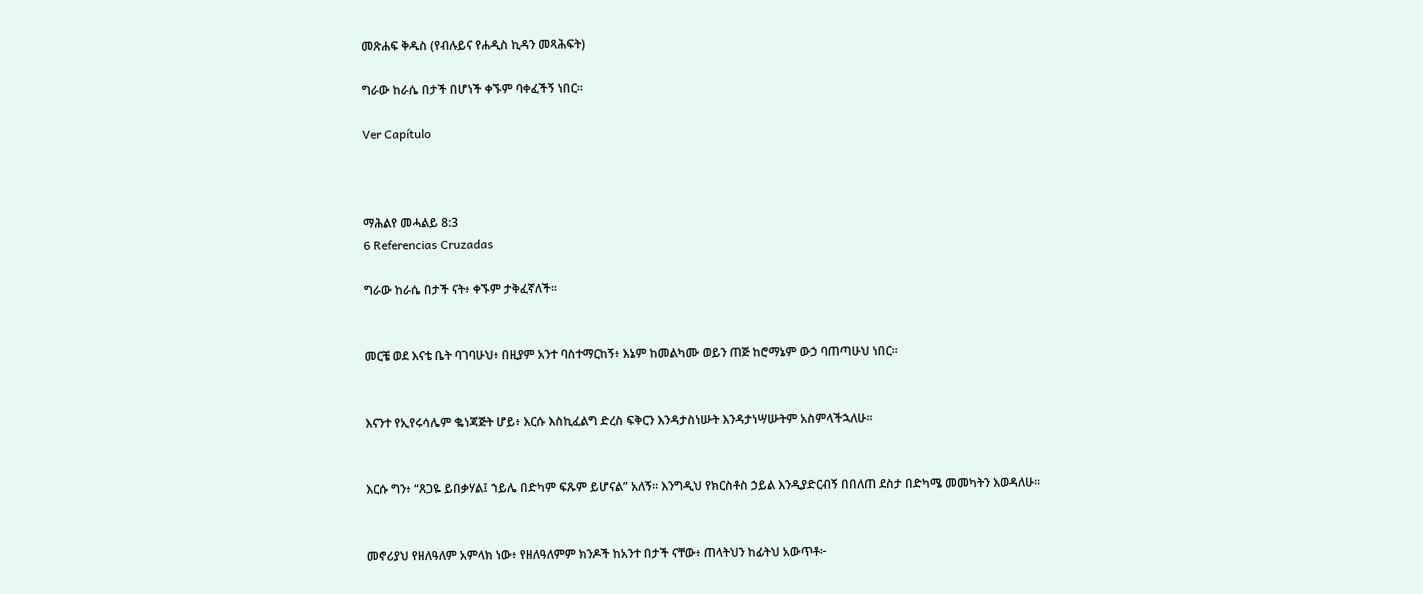መጽሐፍ ቅዱስ (የብሉይና የሐዲስ ኪዳን መጻሕፍት)

ግራው ከራሴ በታች በሆነች ቀኙም ባቀፈችኝ ነበር።

Ver Capítulo



ማሕልየ መሓልይ 8:3
6 Referencias Cruzadas

ግራው ከራሴ በታች ናት፥ ቀኙም ታቅፈኛለች።


መርቼ ወደ እናቴ ቤት ባገባሁህ፥ በዚያም አንተ ባስተማርከኝ፥ እኔም ከመልካሙ ወይን ጠጅ ከሮማኔም ውኃ ባጠጣሁህ ነበር።


እናንተ የኢየሩሳሌም ቈነጃጅት ሆይ፥ እርሱ እስኪፈልግ ድረስ ፍቅርን እንዳታስነሡት እንዳታነሣሡትም አስምላችኋለሁ።


እርሱ ግን፥ “ጸጋዬ ይበቃሃል፤ ኀይሌ በድካም ፍጹም ይሆናል” አለኝ። እንግዲህ የክርስቶስ ኃይል እንዲያድርብኝ በበለጠ ደስታ በድካሜ መመካትን እወዳለሁ።


መኖሪያህ የዘለዓለም አምላክ ነው፥ የዘለዓለምም ክንዶች ከአንተ በታች ናቸው፥ ጠላትህን ከፊትህ አውጥቶ፦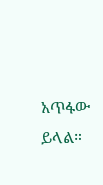አጥፋው ይላል።